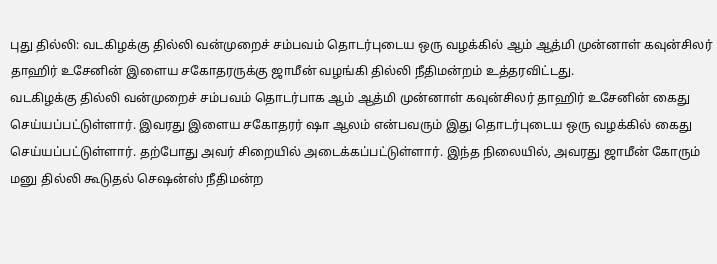புது தில்லி: வடகிழக்கு தில்லி வன்முறைச் சம்பவம் தொடர்புடைய ஒரு வழக்கில் ஆம் ஆத்மி முன்னாள் கவுன்சிலர் தாஹிர் உசேனின் இளைய சகோதரருக்கு ஜாமீன் வழங்கி தில்லி நீதிமன்றம் உத்தரவிட்டது.
வடகிழக்கு தில்லி வன்முறைச் சம்பவம் தொடர்பாக ஆம் ஆத்மி முன்னாள் கவுன்சிலர் தாஹிர் உசேனின் கைது செய்யப்பட்டுள்ளார். இவரது இளைய சகோதரர் ஷா ஆலம் என்பவரும் இது தொடர்புடைய ஒரு வழக்கில் கைது செய்யப்பட்டுள்ளார். தற்போது அவர் சிறையில் அடைக்கப்பட்டுள்ளார். இந்த நிலையில், அவரது ஜாமீன் கோரும் மனு தில்லி கூடுதல் செஷன்ஸ் நீதிமன்ற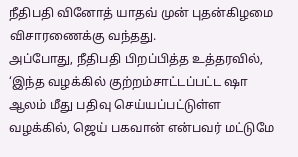நீதிபதி வினோத் யாதவ் முன் புதன்கிழமை விசாரணைக்கு வந்தது.
அப்போது, நீதிபதி பிறப்பித்த உத்தரவில், ‘இந்த வழக்கில் குற்றம்சாட்டப்பட்ட ஷா ஆலம் மீது பதிவு செய்யப்பட்டுள்ள வழக்கில், ஜெய் பகவான் என்பவர் மட்டுமே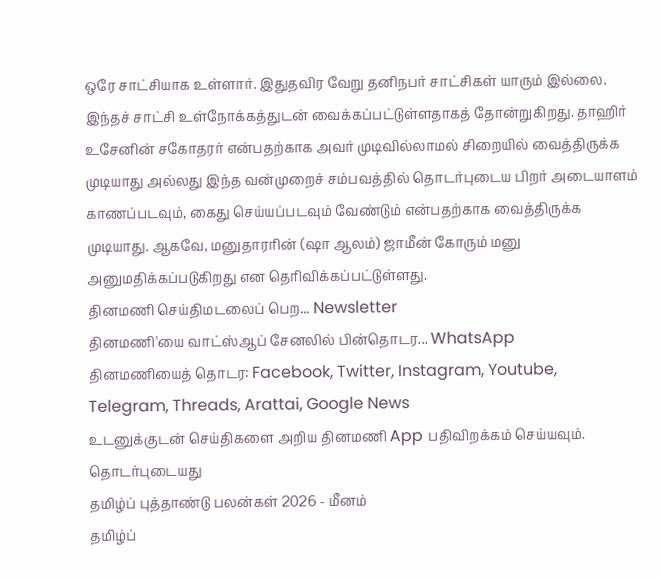ஒரே சாட்சியாக உள்ளார். இதுதவிர வேறு தனிநபர் சாட்சிகள் யாரும் இல்லை. இந்தச் சாட்சி உள்நோக்கத்துடன் வைக்கப்பட்டுள்ளதாகத் தோன்றுகிறது. தாஹிர் உசேனின் சகோதரர் என்பதற்காக அவர் முடிவில்லாமல் சிறையில் வைத்திருக்க முடியாது அல்லது இந்த வன்முறைச் சம்பவத்தில் தொடர்புடைய பிறர் அடையாளம் காணப்படவும், கைது செய்யப்படவும் வேண்டும் என்பதற்காக வைத்திருக்க முடியாது. ஆகவே, மனுதாரரின் (ஷா ஆலம்) ஜாமீன் கோரும் மனு அனுமதிக்கப்படுகிறது என தெரிவிக்கப்பட்டுள்ளது.
தினமணி செய்திமடலைப் பெற... Newsletter
தினமணி'யை வாட்ஸ்ஆப் சேனலில் பின்தொடர... WhatsApp
தினமணியைத் தொடர: Facebook, Twitter, Instagram, Youtube, Telegram, Threads, Arattai, Google News
உடனுக்குடன் செய்திகளை அறிய தினமணி App பதிவிறக்கம் செய்யவும்.
தொடர்புடையது
தமிழ்ப் புத்தாண்டு பலன்கள் 2026 - மீனம்
தமிழ்ப்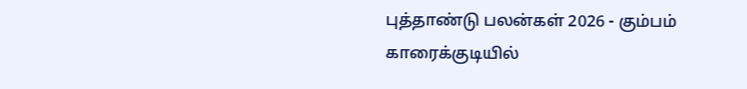புத்தாண்டு பலன்கள் 2026 - கும்பம்
காரைக்குடியில்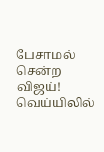பேசாமல் சென்ற விஜய்! வெய்யிலில்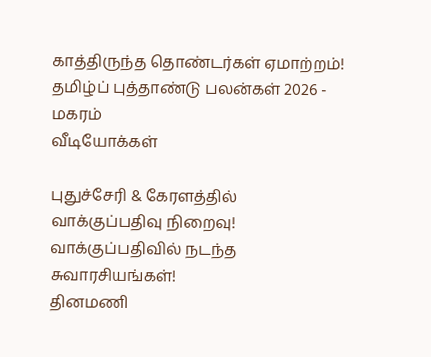காத்திருந்த தொண்டர்கள் ஏமாற்றம்!
தமிழ்ப் புத்தாண்டு பலன்கள் 2026 - மகரம்
வீடியோக்கள்

புதுச்சேரி & கேரளத்தில் வாக்குப்பதிவு நிறைவு! வாக்குப்பதிவில் நடந்த சுவாரசியங்கள்!
தினமணி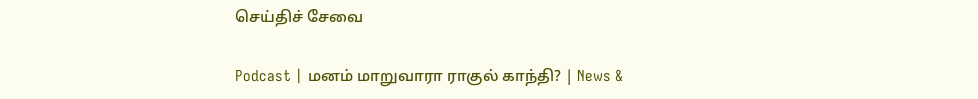செய்திச் சேவை

Podcast | மனம் மாறுவாரா ராகுல் காந்தி? | News &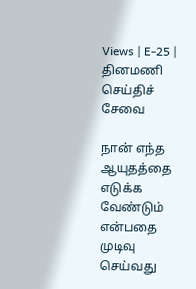Views | E-25 |
தினமணி செய்திச் சேவை

நான் எந்த ஆயுதத்தை எடுக்க வேண்டும் என்பதை முடிவு செய்வது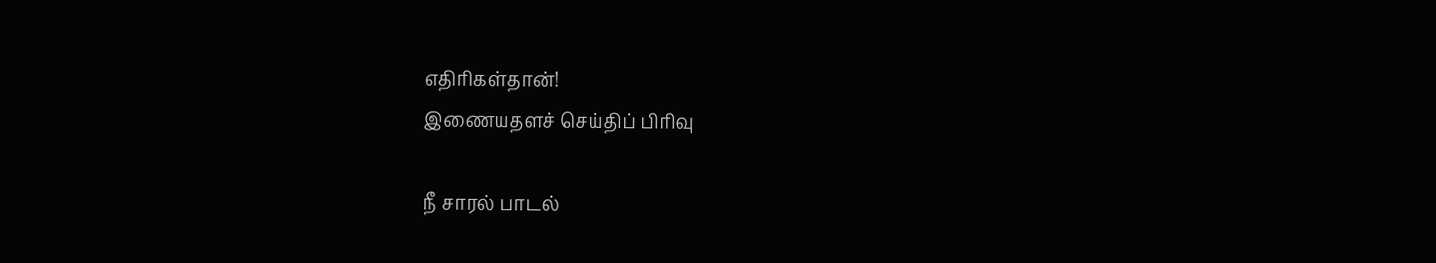எதிரிகள்தான்!
இணையதளச் செய்திப் பிரிவு

நீ சாரல் பாடல்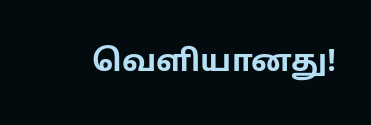வெளியானது!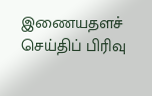இணையதளச் செய்திப் பிரிவு